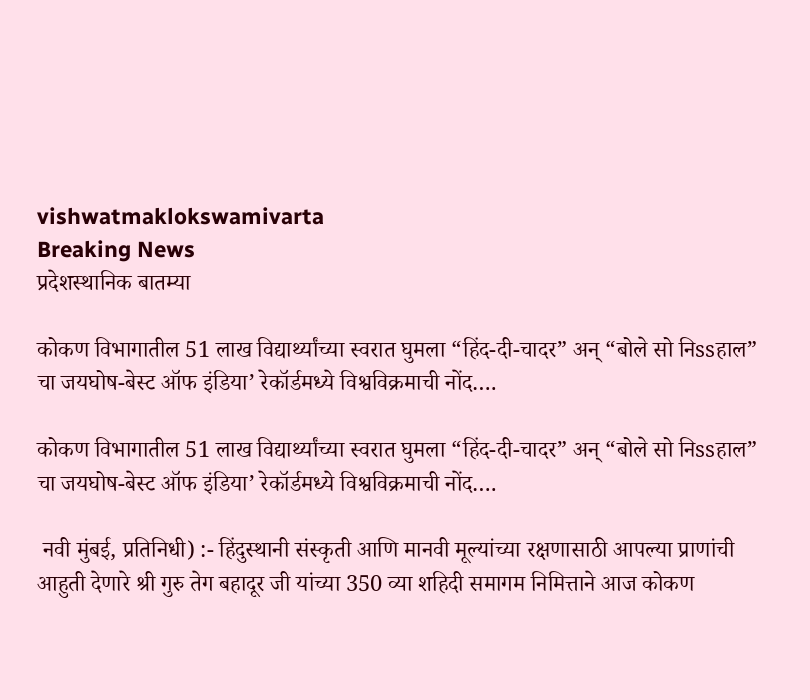vishwatmaklokswamivarta
Breaking News
प्रदेशस्थानिक बातम्या

कोकण विभागातील 51 लाख विद्यार्थ्यांच्या स्वरात घुमला “हिंद-दी-चादर” अन् “बोले सो निssहाल” चा जयघोष-बेस्ट ऑफ इंडिया’ रेकॉर्डमध्ये विश्वविक्रमाची नोंद….

कोकण विभागातील 51 लाख विद्यार्थ्यांच्या स्वरात घुमला “हिंद-दी-चादर” अन् “बोले सो निssहाल” चा जयघोष-बेस्ट ऑफ इंडिया’ रेकॉर्डमध्ये विश्वविक्रमाची नोंद….

 नवी मुंबई, प्रतिनिधी) :- हिंदुस्थानी संस्कृती आणि मानवी मूल्यांच्या रक्षणासाठी आपल्या प्राणांची आहुती देणारे श्री गुरु तेग बहादूर जी यांच्या 350 व्या शहिदी समागम निमित्ताने आज कोकण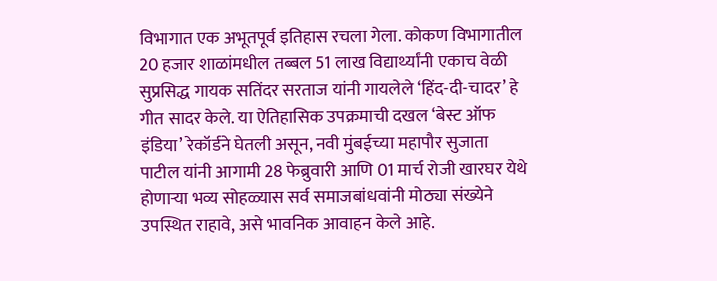विभागात एक अभूतपूर्व इतिहास रचला गेला. कोकण विभागातील 20 हजार शाळांमधील तब्बल 51 लाख विद्यार्थ्यांनी एकाच वेळी सुप्रसिद्ध गायक सतिंदर सरताज यांनी गायलेले ‘हिंद-दी-चादर’ हे गीत सादर केले. या ऐतिहासिक उपक्रमाची दखल ‘बेस्ट ऑफ इंडिया’ रेकॉर्डने घेतली असून, नवी मुंबईच्या महापौर सुजाता पाटील यांनी आगामी 28 फेब्रुवारी आणि 01 मार्च रोजी खारघर येथे होणाऱ्या भव्य सोहळ्यास सर्व समाजबांधवांनी मोठ्या संख्येने उपस्थित राहावे, असे भावनिक आवाहन केले आहे.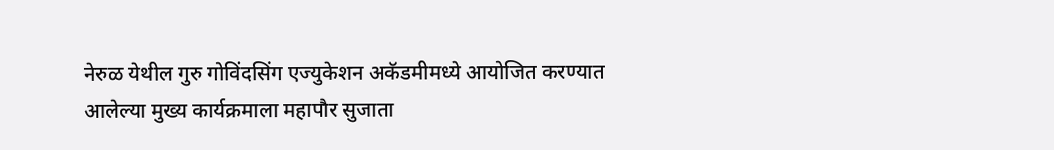नेरुळ येथील गुरु गोविंदसिंग एज्युकेशन अकॅडमीमध्ये आयोजित करण्यात आलेल्या मुख्य कार्यक्रमाला महापौर सुजाता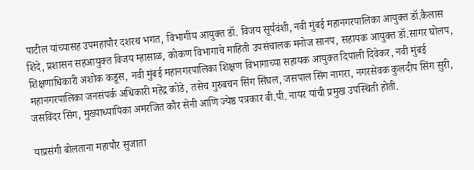पाटील यांच्यासह उपमहापौर दशरथ भगत, विभागीय आयुक्त डॉ. विजय सूर्यवंशी, नवी मुंबई महानगरपालिका आयुक्त डॉ.कैलास शिंदे, प्रशासन सहआयुक्त विजय म्हासाळ, कोकण विभागाचे माहिती उपसंचालक मनोज सानप, सहायक आयुक्त डॉ.सागर घोलप, शिक्षणाधिकारी अशोक कडूस, नवी मुंबई महानगरपालिका शिक्षण विभागाच्या सहायक आयुक्त दिपाली दिवेकर, नवी मुंबई महानगरपालिका जनसंपर्क अधिकारी महेंद्र कोडे, तसेच गुरुबचन सिंग सिंघल, जसपाल सिंग नागरा, नगरसेवक कुलदीप सिंग सुरी, जसविंदर सिंग, मुख्याध्यापिका अमरजित कौर सेनी आणि ज्येष्ठ पत्रकार बी.पी. नायर यांची प्रमुख उपस्थिती होती.

याप्रसंगी बोलताना महापौर सुजाता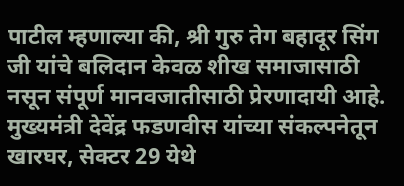पाटील म्हणाल्या की, श्री गुरु तेग बहादूर सिंग जी यांचे बलिदान केवळ शीख समाजासाठी नसून संपूर्ण मानवजातीसाठी प्रेरणादायी आहे. मुख्यमंत्री देवेंद्र फडणवीस यांच्या संकल्पनेतून खारघर, सेक्टर 29 येथे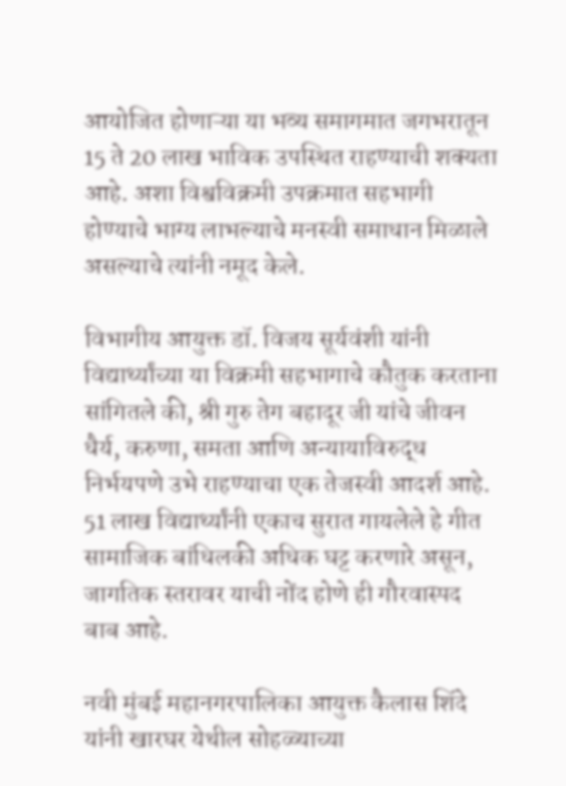आयोजित होणाऱ्या या भव्य समागमात जगभरातून 15 ते 20 लाख भाविक उपस्थित राहण्याची शक्यता आहे. अशा विश्वविक्रमी उपक्रमात सहभागी होण्याचे भाग्य लाभल्याचे मनस्वी समाधान मिळाले असल्याचे त्यांनी नमूद केले.

विभागीय आयुक्त डॉ. विजय सूर्यवंशी यांनी विद्यार्थ्यांच्या या विक्रमी सहभागाचे कौतुक करताना सांगितले की, श्री गुरु तेग बहादूर जी यांचे जीवन धैर्य, करुणा, समता आणि अन्यायाविरुद्ध निर्भयपणे उभे राहण्याचा एक तेजस्वी आदर्श आहे. 51 लाख विद्यार्थ्यांनी एकाच सुरात गायलेले हे गीत सामाजिक बांधिलकी अधिक घट्ट करणारे असून, जागतिक स्तरावर याची नोंद होणे ही गौरवास्पद बाब आहे.

नवी मुंबई महानगरपालिका आयुक्त कैलास शिंदे यांनी खारघर येथील सोहळ्याच्या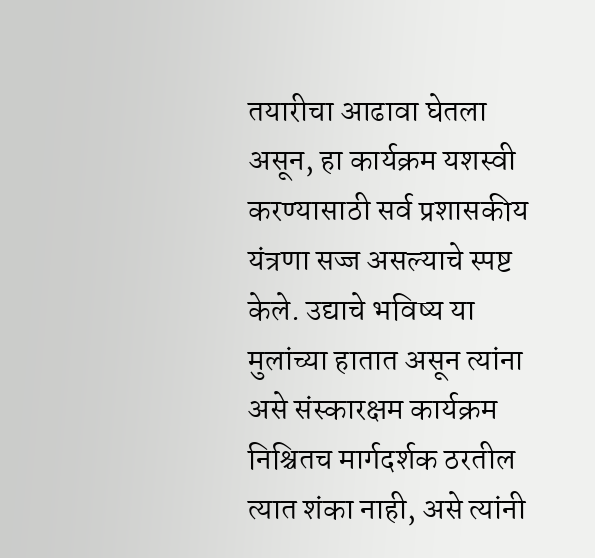तयारीचा आढावा घेतला असून, हा कार्यक्रम यशस्वी करण्यासाठी सर्व प्रशासकीय यंत्रणा सज्ज असल्याचे स्पष्ट केले. उद्याचे भविष्य या मुलांच्या हातात असून त्यांना असे संस्कारक्षम कार्यक्रम निश्चितच मार्गदर्शक ठरतील त्यात शंका नाही, असे त्यांनी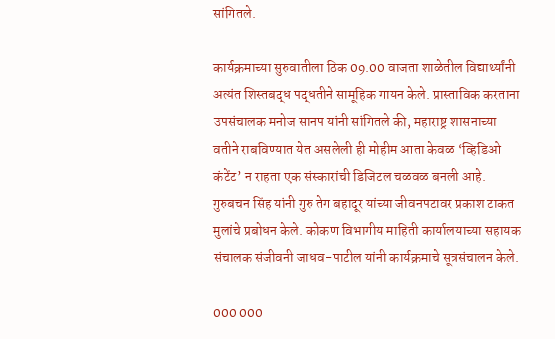सांगितले.

कार्यक्रमाच्या सुरुवातीला ठिक 09.00 वाजता शाळेतील विद्यार्थ्यांनी अत्यंत शिस्तबद्ध पद्धतीने सामूहिक गायन केले. प्रास्ताविक करताना उपसंचालक मनोज सानप यांनी सांगितले की, महाराष्ट्र शासनाच्या वतीने राबविण्यात येत असलेली ही मोहीम आता केवळ ‘व्हिडिओ कंटेंट’ न राहता एक संस्कारांची डिजिटल चळवळ बनली आहे. गुरुबचन सिंह यांनी गुरु तेग बहादूर यांच्या जीवनपटावर प्रकाश टाकत मुलांचे प्रबोधन केले. कोकण विभागीय माहिती कार्यालयाच्या सहायक संचालक संजीवनी जाधव-पाटील यांनी कार्यक्रमाचे सूत्रसंचालन केले.

000 000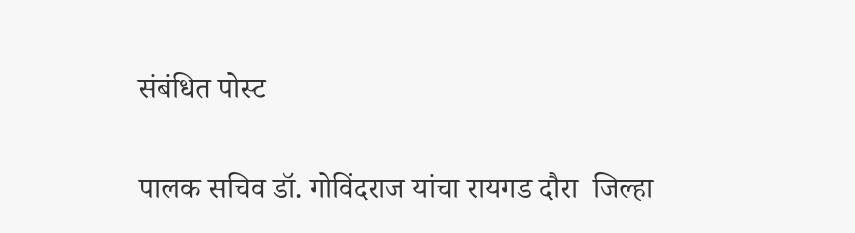संबंधित पोस्ट

पालक सचिव डॉ. गोविंदराज यांचा रायगड दौरा  जिल्हा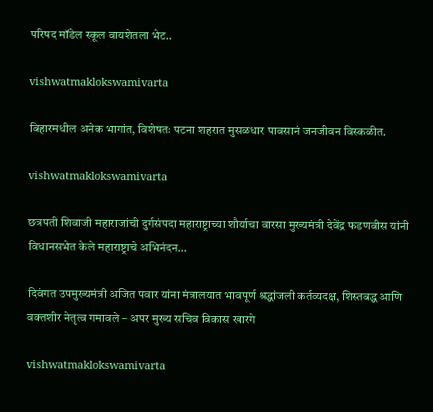परिषद मॉडेल स्कूल वायशेतला भेट..

vishwatmaklokswamivarta

बिहारमधील अनेक भागांत, विशेषतः पटना शहरात मुसळधार पावसानं जनजीवन विस्कळीत.

vishwatmaklokswamivarta

छत्रपती शिवाजी महाराजांची दुर्गसंपदा महाराष्ट्राच्या शौर्याचा वारसा मुख्यमंत्री देवेंद्र फडणवीस यांनी विधानसभेत केले महाराष्ट्राचे अभिनंदन…

दिवंगत उपमुख्यमंत्री अजित पवार यांना मंत्रालयात भावपूर्ण श्रद्धांजली कर्तव्यदक्ष, शिस्तबद्ध आणि वक्तशीर नेतृत्व गमावले – अपर मुख्य सचिव विकास खारगे

vishwatmaklokswamivarta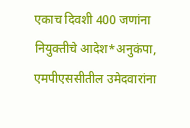एकाच दिवशी 400 जणांना नियुक्तीचे आदेश*अनुकंपा, एमपीएससीतील उमेदवारांना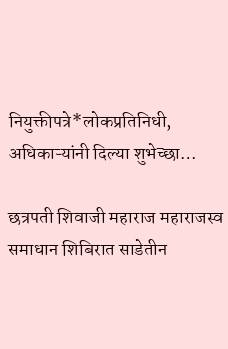नियुक्तीपत्रे*लोकप्रतिनिधी, अधिकाऱ्यांनी दिल्या शुभेच्छा…

छत्रपती शिवाजी महाराज महाराजस्व समाधान शिबिरात साडेतीन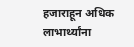हजाराहून अधिक लाभार्थ्यांना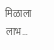मिळाला लाभ…